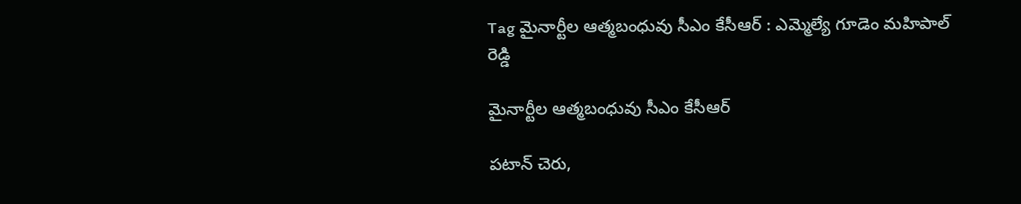Tag మైనార్టీల ఆత్మబంధువు సీఎం కేసీఆర్ : ఎమ్మెల్యే గూడెం మహిపాల్ రెడ్డి

మైనార్టీల ఆత్మబంధువు సీఎం కేసీఆర్

పటాన్ చెరు,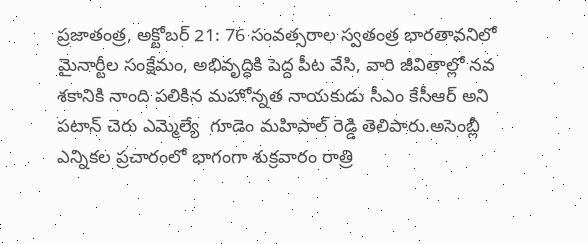ప్రజాతంత్ర, అక్టోబర్ 21: 76 సంవత్సరాల స్వతంత్ర భారతావనిలో మైనార్టీల సంక్షేమం, అభివృద్ధికి పెద్ద పీట వేసి, వారి జీవితాల్లో నవ శకానికి నాంది పలికిన మహోన్నత నాయకుడు సీఎం కేసీఆర్ అని పటాన్ చెరు ఎమ్మెల్యే  గూడెం మహిపాల్ రెడ్డి తెలిపారు.అసెంబ్లీ ఎన్నికల ప్రచారంలో భాగంగా శుక్రవారం రాత్రి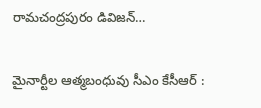రామచంద్రపురం డివిజన్…

మైనార్టీల ఆత్మబంధువు సీఎం కేసీఆర్ :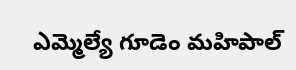ఎమ్మెల్యే గూడెం మహిపాల్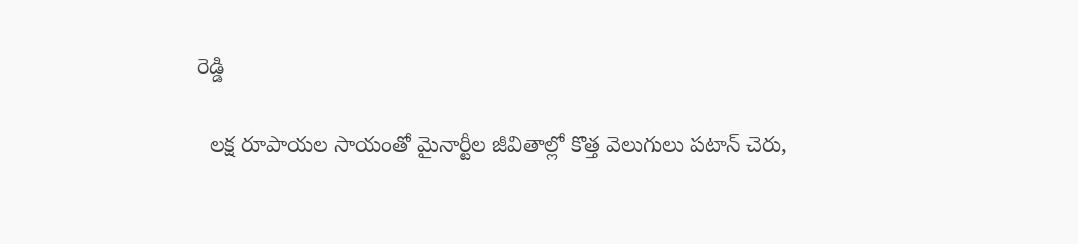రెడ్డి

  లక్ష రూపాయల సాయంతో మైనార్టీల జీవితాల్లో కొత్త వెలుగులు పటాన్ చెరు,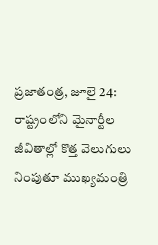ప్రజాతంత్ర, జూలై 24: రాష్ట్రంలోని మైనార్టీల జీవితాల్లో కొత్త వెలుగులు నింపుతూ ముఖ్యమంత్రి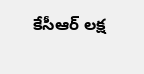కేసీఆర్ లక్ష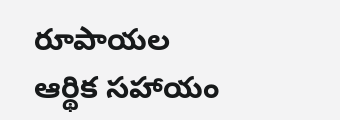రూపాయల ఆర్థిక సహాయం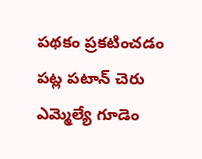పథకం ప్రకటించడం పట్ల పటాన్ చెరు ఎమ్మెల్యే గూడెం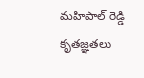మహిపాల్ రెడ్డి కృతజ్ఞతలు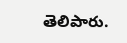తెలిపారు.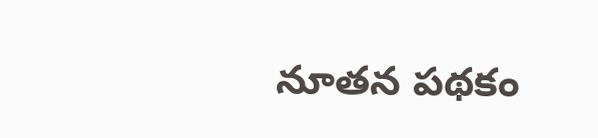నూతన పథకం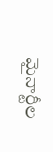మైనార్టీల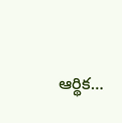ఆర్థిక…